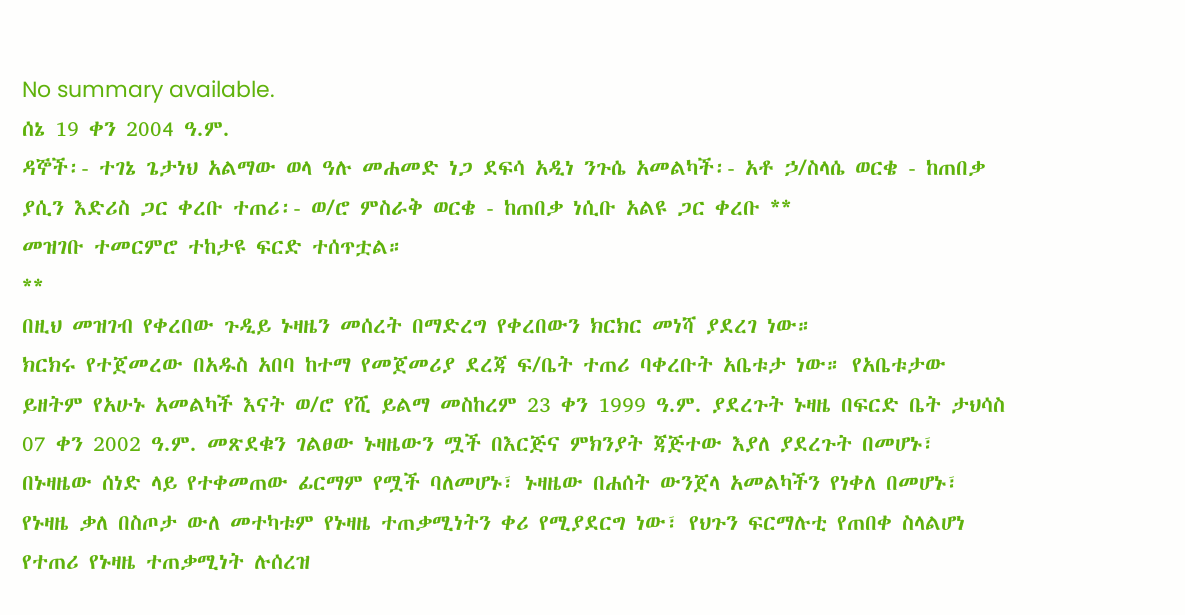No summary available.
ሰኔ 19 ቀን 2004 ዓ.ም.
ዳኞች፡- ተገኔ ጌታነህ አልማው ወላ ዓሉ መሐመድ ነጋ ደፍሳ አዲነ ንጉሴ አመልካች፡- አቶ ኃ/ስላሴ ወርቄ - ከጠበቃ ያሲን እድሪስ ጋር ቀረቡ ተጠሪ፡- ወ/ሮ ምስራቅ ወርቄ - ከጠበቃ ነሲቡ አልዩ ጋር ቀረቡ **
መዝገቡ ተመርምሮ ተከታዩ ፍርድ ተሰጥቷል።
**
በዚህ መዝገብ የቀረበው ጉዲይ ኑዛዜን መሰረት በማድረግ የቀረበውን ክርክር መነሻ ያደረገ ነው።
ክርክሩ የተጀመረው በአዱስ አበባ ከተማ የመጀመሪያ ደረጃ ፍ/ቤት ተጠሪ ባቀረቡት አቤቱታ ነው። የአቤቱታው ይዘትም የአሁኑ አመልካች እናት ወ/ሮ የሺ ይልማ መስከረም 23 ቀን 1999 ዓ.ም. ያደረጉት ኑዛዜ በፍርድ ቤት ታህሳስ 07 ቀን 2002 ዓ.ም. መጽደቁን ገልፀው ኑዛዜውን ሟች በእርጅና ምክንያት ጃጅተው እያለ ያደረጉት በመሆኑ፣ በኑዛዜው ሰነድ ላይ የተቀመጠው ፊርማም የሟች ባለመሆኑ፣ ኑዛዜው በሐሰት ውንጀላ አመልካችን የነቀለ በመሆኑ፣ የኑዛዜ ቃለ በስጦታ ውለ መተካቱም የኑዛዜ ተጠቃሚነትን ቀሪ የሚያደርግ ነው፣ የህጉን ፍርማሉቲ የጠበቀ ስላልሆነ የተጠሪ የኑዛዜ ተጠቃሚነት ሉሰረዝ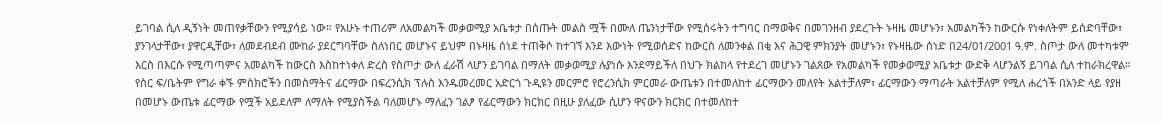ይገባል ሲለ ዲኝነት መጠየቃቸውን የሚያሳይ ነው። የአሁኑ ተጠሪም ለአመልካች መቃወሚያ አቤቱታ በሰጡት መልስ ሟች በሙለ ጤንነታቸው የሚሰሩትን ተግባር በማወቅና በመገንዘብ ያደረጉት ኑዛዜ መሆኑን፣ አመልካችን ከውርሱ የነቀለትም ይሰድባቸው፣ ያንገላታቸው፣ ያዋርዲቸው፣ ለመደብደብ ሙከራ ያደርግባቸው ስለነበር መሆኑና ይህም በኑዛዜ ሰነደ ተጠቅሶ ከተገኘ እንደ እውነት የሚወሰድና ከውርስ ለመንቀል በቂ እና ሕጋዊ ምክንያት መሆኑን፣ የኑዛዜው ሰነድ በ24/01/2001 ዓ.ም. ስጦታ ውለ መተካቱም እርስ በእርሱ የሚጣጣምና አመልካች ከውርስ እስከተነቀለ ድረስ የስጦታ ውለ ፈራሽ ላሆን ይገባል በማለት መቃወሚያ ሉያነሱ እንደማይችለ በህጉ ክልከላ የተደረገ መሆኑን ገልጸው የአመልካች የመቃወሚያ አቤቱታ ውድቅ ላሆንልኝ ይገባል ሲለ ተከራክረዋል። የስር ፍ/ቤትም የግራ ቀኙ ምስክሮችን በመስማትና ፊርማው በፍረንሲክ ፕሉስ እንዱመረመር አድርጎ ጉዲዩን መርምሮ የሮረንሲክ ምርመራ ውጤቱን በተመለከተ ፊርማውን መለየት አልተቻለም፣ ፊርማውን ማጣራት አልተቻለም የሚለ ሐረጎች በአንድ ላይ የያዘ በመሆኑ ውጤቱ ፊርማው የሟች አይደለም ለማለት የሚያስችል ባለመሆኑ ማለፈን ገልፆ የፊርማውን ክርክር በዚሁ ያለፈው ሲሆን ዋናውን ክርክር በተመለከተ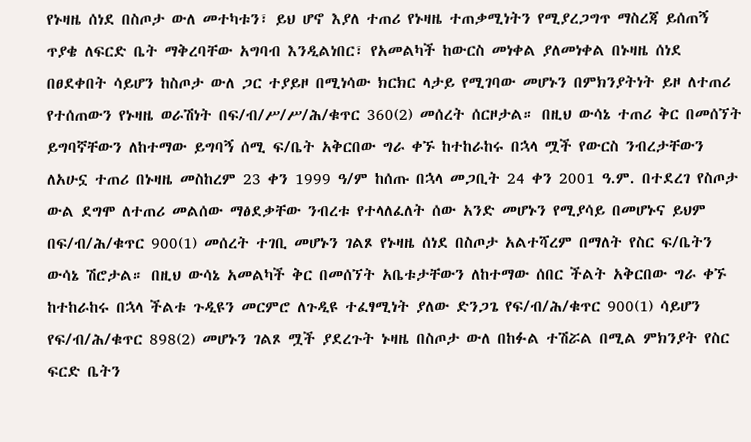የኑዛዜ ሰነደ በስጦታ ውለ መተካቱን፣ ይህ ሆኖ እያለ ተጠሪ የኑዛዜ ተጠቃሚነትን የሚያረጋግጥ ማስረጃ ይሰጠኝ ጥያቄ ለፍርድ ቤት ማቅረባቸው አግባብ እንዲልነበር፣ የአመልካች ከውርስ መነቀል ያለመነቀል በኑዛዜ ሰነደ በፀደቀበት ሳይሆን ከስጦታ ውለ ጋር ተያይዞ በሚነሳው ክርክር ላታይ የሚገባው መሆኑን በምክንያትነት ይዞ ለተጠሪ የተሰጠውን የኑዛዜ ወራሽነት በፍ/ብ/ሥ/ሥ/ሕ/ቁጥር 360(2) መሰረት ሰርዞታል። በዚህ ውሳኔ ተጠሪ ቅር በመሰኘት ይግባኛቸውን ለከተማው ይግባኝ ሰሚ ፍ/ቤት አቅርበው ግራ ቀኙ ከተከራከሩ በኋላ ሟች የውርስ ንብረታቸውን ለአሁኗ ተጠሪ በኑዛዜ መስከረም 23 ቀን 1999 ዓ/ም ከሰጡ በኋላ መጋቢት 24 ቀን 2001 ዓ.ም. በተደረገ የስጦታ ውል ደግሞ ለተጠሪ መልሰው ማፅደቃቸው ንብረቱ የተላለፈለት ሰው አንድ መሆኑን የሚያሳይ በመሆኑና ይህም በፍ/ብ/ሕ/ቁጥር 900(1) መሰረት ተገቢ መሆኑን ገልጾ የኑዛዜ ሰነደ በስጦታ አልተሻረም በማለት የስር ፍ/ቤትን ውሳኔ ሽሮታል። በዚህ ውሳኔ አመልካች ቅር በመሰኘት አቤቱታቸውን ለከተማው ሰበር ችልት አቅርበው ግራ ቀኙ ከተከራከሩ በኋላ ችልቱ ጉዲዩን መርምሮ ለጉዲዩ ተፈፃሚነት ያለው ድንጋጌ የፍ/ብ/ሕ/ቁጥር 900(1) ሳይሆን የፍ/ብ/ሕ/ቁጥር 898(2) መሆኑን ገልጾ ሟች ያደረጉት ኑዛዜ በስጦታ ውለ በከፉል ተሽሯል በሚል ምክንያት የስር ፍርድ ቤትን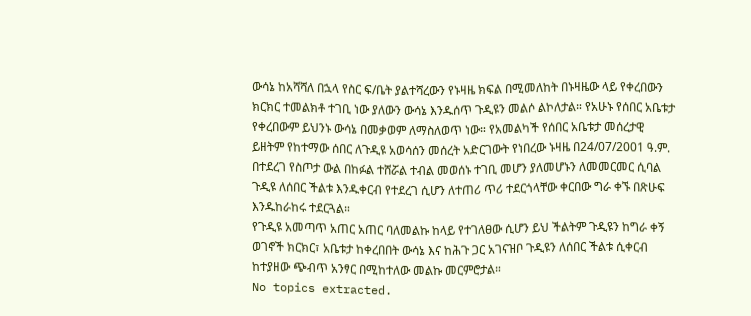ውሳኔ ከአሻሻለ በኋላ የስር ፍ/ቤት ያልተሻረውን የኑዛዜ ክፍል በሚመለከት በኑዛዜው ላይ የቀረበውን ክርክር ተመልክቶ ተገቢ ነው ያለውን ውሳኔ እንዱሰጥ ጉዲዩን መልሶ ልኮለታል። የአሁኑ የሰበር አቤቱታ የቀረበውም ይህንኑ ውሳኔ በመቃወም ለማስለወጥ ነው። የአመልካች የሰበር አቤቱታ መሰረታዊ ይዘትም የከተማው ሰበር ለጉዲዩ አወሳሰን መሰረት አድርገውት የነበረው ኑዛዜ በ24/07/2001 ዓ.ም. በተደረገ የስጦታ ውል በከፉል ተሸሯል ተብል መወሰኑ ተገቢ መሆን ያለመሆኑን ለመመርመር ሲባል ጉዲዩ ለሰበር ችልቱ እንዱቀርብ የተደረገ ሲሆን ለተጠሪ ጥሪ ተደርጎላቸው ቀርበው ግራ ቀኙ በጽሁፍ እንዱከራከሩ ተደርጓል።
የጉዲዩ አመጣጥ አጠር አጠር ባለመልኩ ከላይ የተገለፀው ሲሆን ይህ ችልትም ጉዲዩን ከግራ ቀኝ ወገኖች ክርክር፣ አቤቱታ ከቀረበበት ውሳኔ እና ከሕጉ ጋር አገናዝቦ ጉዲዩን ለሰበር ችልቱ ሲቀርብ ከተያዘው ጭብጥ አንፃር በሚከተለው መልኩ መርምሮታል።
No topics extracted.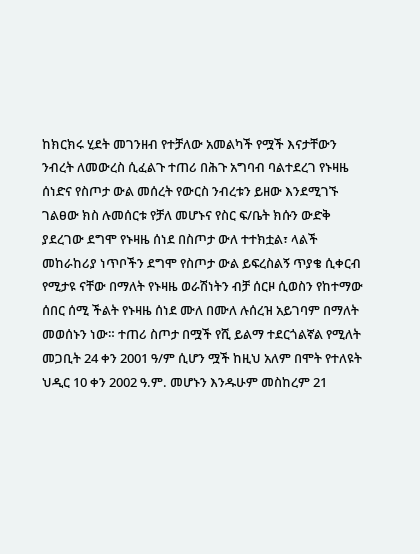ከክርክሩ ሂደት መገንዘብ የተቻለው አመልካች የሟች እናታቸውን ንብረት ለመውረስ ሲፈልጉ ተጠሪ በሕጉ አግባብ ባልተደረገ የኑዛዜ ሰነድና የስጦታ ውል መሰረት የውርስ ንብረቱን ይዘው እንደሚገኙ ገልፀው ክስ ሉመሰርቱ የቻለ መሆኑና የስር ፍ/ቤት ክሱን ውድቅ ያደረገው ደግሞ የኑዛዜ ሰነደ በስጦታ ውለ ተተክቷል፣ ላልች መከራከሪያ ነጥቦችን ደግሞ የስጦታ ውል ይፍረስልኝ ጥያቄ ሲቀርብ የሚታዩ ናቸው በማለት የኑዛዜ ወራሽነትን ብቻ ሰርዞ ሲወስን የከተማው ሰበር ሰሚ ችልት የኑዛዜ ሰነደ ሙለ በሙለ ሉሰረዝ አይገባም በማለት መወሰኑን ነው። ተጠሪ ስጦታ በሟች የሺ ይልማ ተደርጎልኛል የሚለት መጋቢት 24 ቀን 2001 ዓ/ም ሲሆን ሟች ከዚህ አለም በሞት የተለዩት ህዲር 10 ቀን 2002 ዓ.ም. መሆኑን እንዱሁም መስከረም 21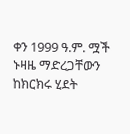ቀን 1999 ዓ.ም. ሟች ኑዛዜ ማድረጋቸውን ከክርክሩ ሂደት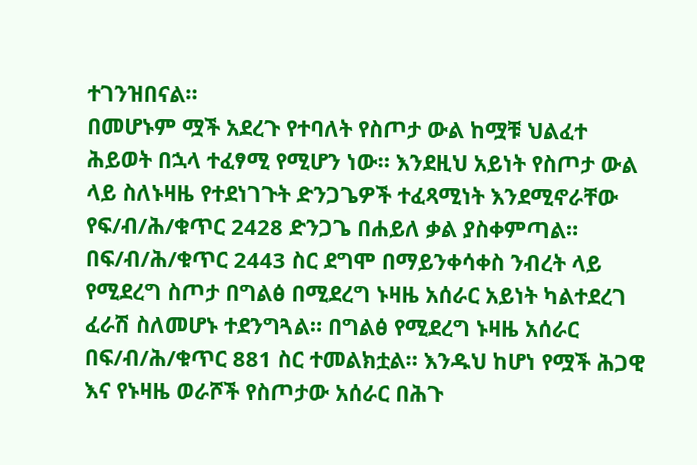ተገንዝበናል።
በመሆኑም ሟች አደረጉ የተባለት የስጦታ ውል ከሟቹ ህልፈተ ሕይወት በኋላ ተፈፃሚ የሚሆን ነው። እንደዚህ አይነት የስጦታ ውል ላይ ስለኑዛዜ የተደነገጉት ድንጋጌዎች ተፈጻሚነት እንደሚኖራቸው የፍ/ብ/ሕ/ቁጥር 2428 ድንጋጌ በሐይለ ቃል ያስቀምጣል። በፍ/ብ/ሕ/ቁጥር 2443 ስር ደግሞ በማይንቀሳቀስ ንብረት ላይ የሚደረግ ስጦታ በግልፅ በሚደረግ ኑዛዜ አሰራር አይነት ካልተደረገ ፈራሽ ስለመሆኑ ተደንግጓል። በግልፅ የሚደረግ ኑዛዜ አሰራር በፍ/ብ/ሕ/ቁጥር 881 ስር ተመልክቷል። እንዱህ ከሆነ የሟች ሕጋዊ እና የኑዛዜ ወራሾች የስጦታው አሰራር በሕጉ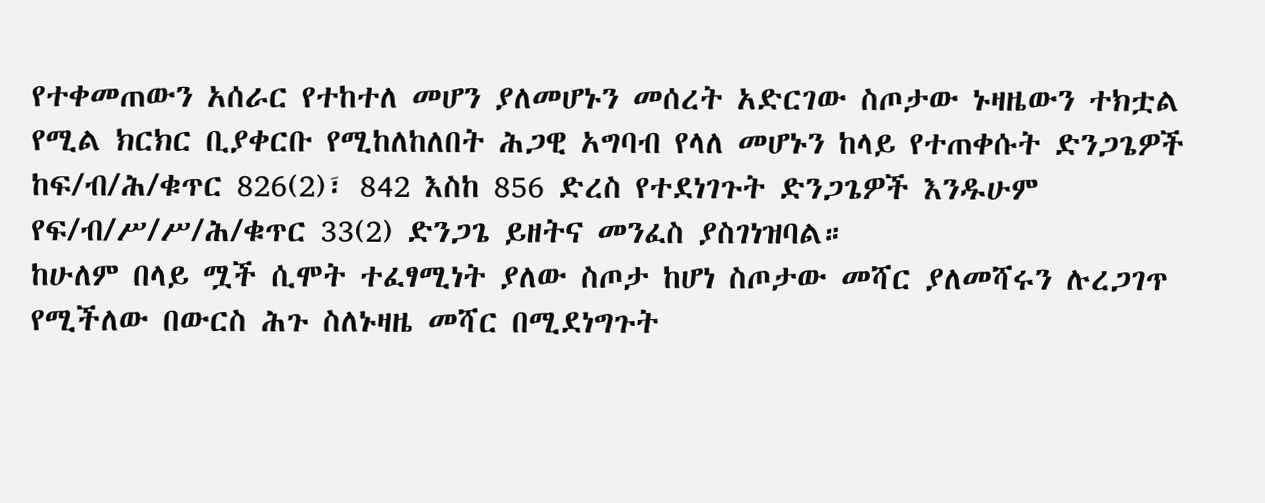የተቀመጠውን አሰራር የተከተለ መሆን ያለመሆኑን መሰረት አድርገው ስጦታው ኑዛዜውን ተክቷል የሚል ክርክር ቢያቀርቡ የሚከለከለበት ሕጋዊ አግባብ የላለ መሆኑን ከላይ የተጠቀሱት ድንጋጌዎች ከፍ/ብ/ሕ/ቁጥር 826(2)፣ 842 እስከ 856 ድረስ የተደነገጉት ድንጋጌዎች እንዱሁም የፍ/ብ/ሥ/ሥ/ሕ/ቁጥር 33(2) ድንጋጌ ይዘትና መንፈስ ያስገነዝባል።
ከሁለም በላይ ሟች ሲሞት ተፈፃሚነት ያለው ስጦታ ከሆነ ስጦታው መሻር ያለመሻሩን ሉረጋገጥ የሚችለው በውርስ ሕጉ ስለኑዛዜ መሻር በሚደነግጉት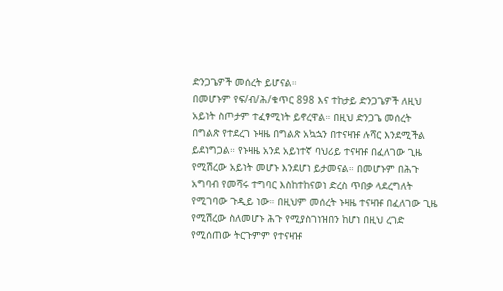ድንጋጌዎች መሰረት ይሆናል።
በመሆኑም የፍ/ብ/ሕ/ቁጥር 898 እና ተከታይ ድንጋጌዎች ለዚህ አይነት ስጦታም ተፈፃሚነት ይኖረዋል። በዚህ ድንጋጌ መሰረት በግልጽ የተደረገ ኑዛዜ በግልጽ አኳኋን በተናዛዡ ሉሻር እንደሚችል ይደነግጋል። የኑዛዜ አንደ አይነተኛ ባህሪይ ተናዛዡ በፈለገው ጊዜ የሚሽረው አይነት መሆኑ እንደሆነ ይታመናል። በመሆኑም በሕጉ አግባብ የመሻሩ ተግባር እስከተከናወነ ድረስ ጥበቃ ላደረግለት የሚገባው ጉዲይ ነው። በዚህም መሰረት ኑዛዜ ተናዛዡ በፈለገው ጊዜ የሚሽረው ስለመሆኑ ሕጉ የሚያስገነዝበን ከሆነ በዚህ ረገድ የሚሰጠው ትርጉምም የተናዛዡ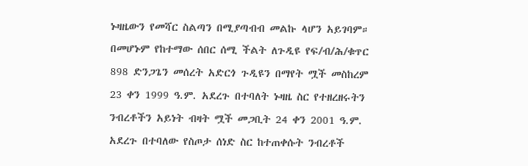ኑዛዜውን የመሻር ስልጣን በሚያጣብብ መልኩ ላሆን አይገባም። በመሆኑም የከተማው ሰበር ሰሚ ችልት ለጉዲዩ የፍ/ብ/ሕ/ቁጥር 898 ድንጋጌን መሰረት አድርጎ ጉዲዩን በማየት ሟች መስከረም 23 ቀን 1999 ዓ.ም. አደረጉ በተባለት ኑዛዜ ስር የተዘረዘሩትን ንብረቶችን አይነት ብዛት ሟች መጋቢት 24 ቀን 2001 ዓ.ም. አደረጉ በተባለው የስጦታ ሰነድ ስር ከተጠቀሱት ንብረቶች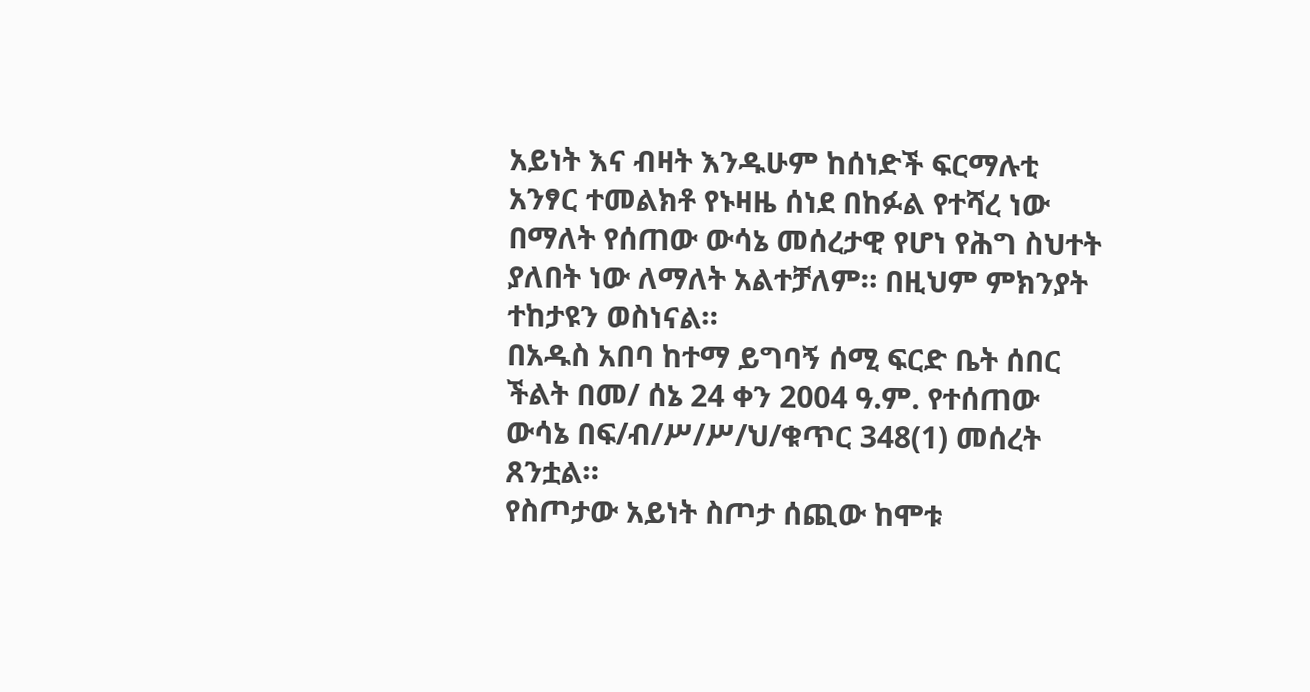አይነት እና ብዛት እንዱሁም ከሰነድች ፍርማሉቲ አንፃር ተመልክቶ የኑዛዜ ሰነደ በከፉል የተሻረ ነው በማለት የሰጠው ውሳኔ መሰረታዊ የሆነ የሕግ ስህተት ያለበት ነው ለማለት አልተቻለም። በዚህም ምክንያት ተከታዩን ወስነናል።
በአዱስ አበባ ከተማ ይግባኝ ሰሚ ፍርድ ቤት ሰበር ችልት በመ/ ሰኔ 24 ቀን 2004 ዓ.ም. የተሰጠው ውሳኔ በፍ/ብ/ሥ/ሥ/ህ/ቁጥር 348(1) መሰረት ጸንቷል።
የስጦታው አይነት ስጦታ ሰጪው ከሞቱ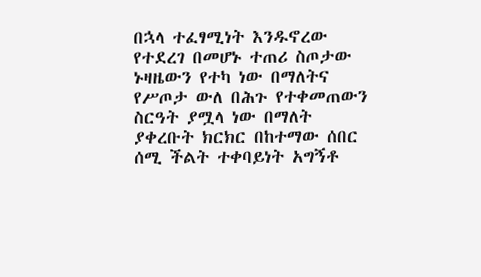በኋላ ተፈፃሚነት እንዱኖረው የተደረገ በመሆኑ ተጠሪ ስጦታው ኑዛዜውን የተካ ነው በማለትና የሥጦታ ውለ በሕጉ የተቀመጠውን ስርዓት ያሟላ ነው በማለት ያቀረቡት ክርክር በከተማው ሰበር ሰሚ ችልት ተቀባይነት አግኝቶ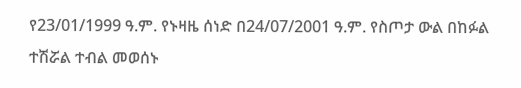የ23/01/1999 ዓ.ም. የኑዛዜ ሰነድ በ24/07/2001 ዓ.ም. የስጦታ ውል በከፉል ተሽሯል ተብል መወሰኑ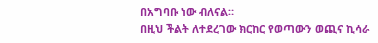በአግባቡ ነው ብለናል።
በዚህ ችልት ለተደረገው ክርከር የወጣውን ወጪና ኪሳራ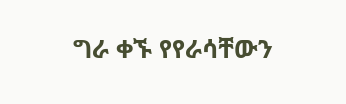ግራ ቀኙ የየራሳቸውን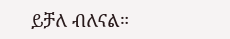ይቻለ ብለናል።